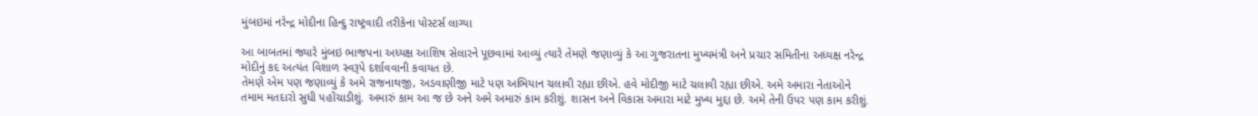મુંબઇમાં નરેન્દ્ર મોદીના હિન્દુ રાષ્ટ્રવાદી તરીકેના પોસ્ટર્સ લાગ્યા

આ બાબતમાં જ્યારે મુંબઇ ભાજપના અધ્યક્ષ આશિષ સેલારને પૂછવામાં આવ્યું ત્યારે તેમણે જણાવ્યું કે આ ગુજરાતના મુખ્યમંત્રી અને પ્રચાર સમિતીના અધ્યક્ષ નરેન્દ્ર મોદીનું કદ અત્યંત વિશાળ સ્વરૂપે દર્શાવવાની કવાયત છે.
તેમણે એમ પણ જણાવ્યું કે અમે રાજનાથજી, અડવાણીજી માટે પણ અભિયાન ચલાવી રહ્યા છીએ. હવે મોદીજી માટે ચલાવી રહ્યા છીએ. અમે અમારા નેતાઓને તમામ મતદારો સુધી પહોંચાડીશું. અમારું કામ આ જ છે અને અમે અમારું કામ કરીશું. શાસન અને વિકાસ અમારા માટે મુખ્ય મુદ્દા છે. અમે તેની ઉપર પણ કામ કરીશું.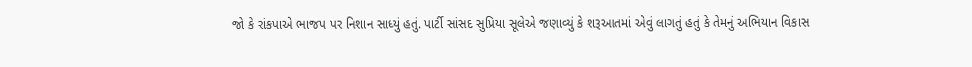જો કે રાંકપાએ ભાજપ પર નિશાન સાધ્યું હતું. પાર્ટી સાંસદ સુપ્રિયા સૂલેએ જણાવ્યું કે શરૂઆતમાં એવું લાગતું હતું કે તેમનું અભિયાન વિકાસ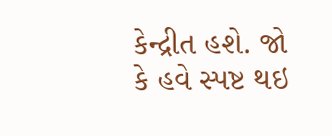કેન્દ્રીત હશે. જો કે હવે સ્પષ્ટ થઇ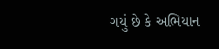ગયું છે કે અભિયાન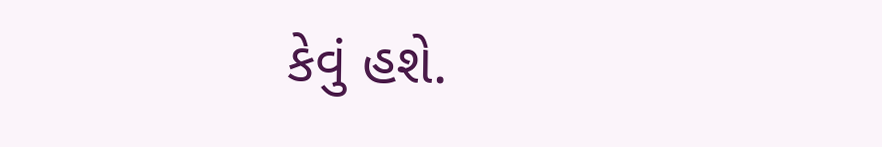કેવું હશે.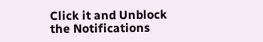Click it and Unblock the Notifications